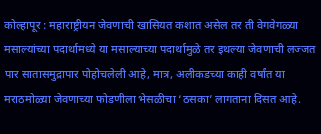कोल्हापूर : महाराष्ट्रीयन जेवणाची खासियत कशात असेल तर ती वेगवेगळ्या मसाल्यांच्या पदार्थामध्ये या मसाल्याच्या पदार्थामुळे तर इथल्या जेवणाची लज्जत पार सातासमुद्रापार पोहोचलेली आहे, मात्र, अलीकडच्या काही वर्षांत या मराठमोळ्या जेवणाच्या फोडणीला भेसळीचा ‘ठसका’ लागताना दिसत आहे.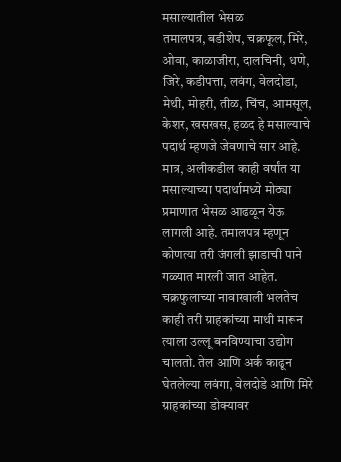मसाल्यातील भेसळ
तमालपत्र, बडीशेप, चक्रफूल, मिरे, ओवा, काळाजीरा, दालचिनी, धणे, जिरे, कडीपत्ता, लवंग, वेलदोडा, मेथी, मोहरी, तीळ, चिंच, आमसूल, केशर, खसखस, हळद हे मसाल्याचे पदार्थ म्हणजे जेवणाचे सार आहे. मात्र, अलीकडील काही वर्षांत या मसाल्याच्या पदार्थामध्ये मोठ्या प्रमाणात भेसळ आढळून येऊ लागली आहे. तमालपत्र म्हणून कोणत्या तरी जंगली झाडाची पाने गळ्यात मारली जात आहेत. चक्रफुलाच्या नावाखाली भलतेच काही तरी ग्राहकांच्या माथी मारून त्याला उल्लू बनविण्याचा उद्योग चालतो. तेल आणि अर्क काढून घेतलेल्या लवंगा, वेलदोडे आणि मिरे ग्राहकांच्या डोक्यावर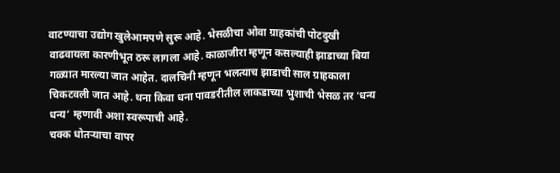वाटण्याचा उद्योग खुलेआमपणे सुरू आहे. भेसळीचा ओवा ग्राहकांची पोटदुखी वाढवायला कारणीभूत ठरू लागला आहे. काळाजीरा म्हणून कसल्याही झाडाच्या बिया गळ्यात मारल्या जात आहेत. दालचिनी म्हणून भलत्याच झाडाची साल ग्राहकाला चिकटवली जात आहे. थना किवा धना पावडरीतील लाकडाच्या भुशाची भेसळ तर ‘धन्य धन्य’ म्हणावी अशा स्वरूपाची आहे.
चक्क धोतऱ्याचा वापर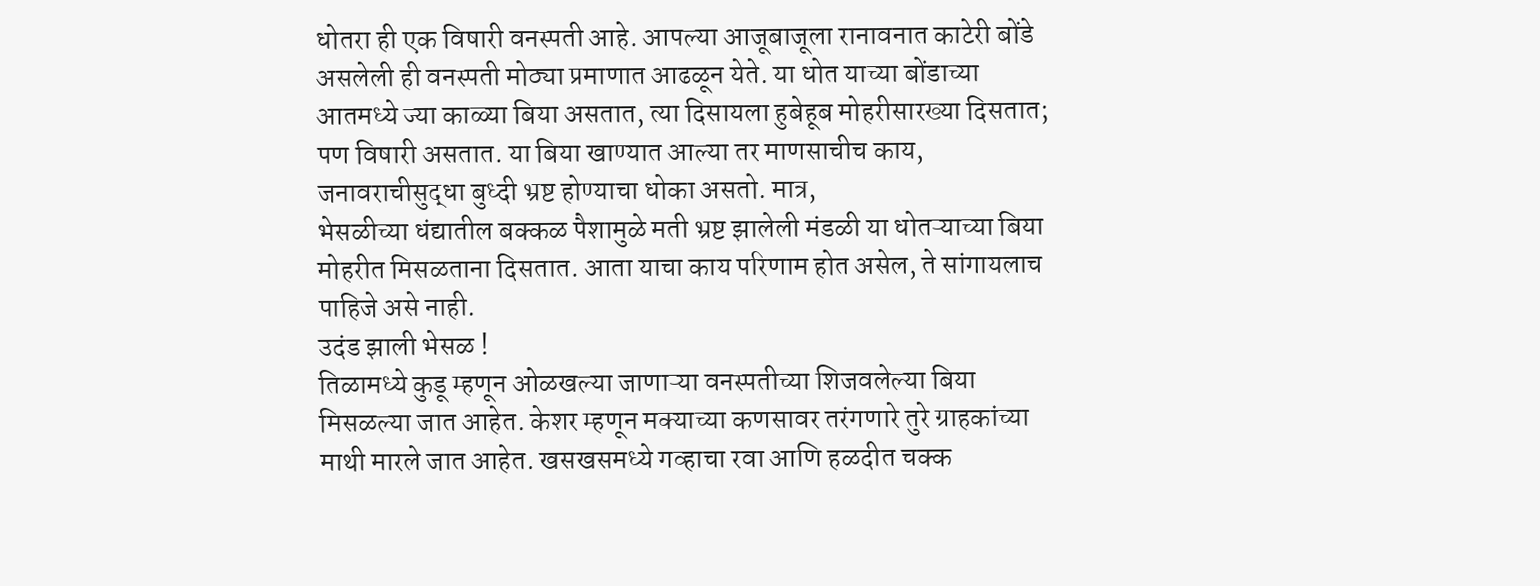धोतरा ही एक विषारी वनस्पती आहे. आपल्या आजूबाजूला रानावनात काटेरी बोंडे असलेली ही वनस्पती मोठ्या प्रमाणात आढळून येते. या धोत याच्या बोंडाच्या आतमध्ये ज्या काळ्या बिया असतात, त्या दिसायला हुबेहूब मोहरीसारख्या दिसतात; पण विषारी असतात. या बिया खाण्यात आल्या तर माणसाचीच काय, जनावराचीसुद्धा बुध्दी भ्रष्ट होण्याचा धोका असतो. मात्र,
भेसळीच्या धंद्यातील बक्कळ पैशामुळे मती भ्रष्ट झालेली मंडळी या धोतऱ्याच्या बिया मोहरीत मिसळताना दिसतात. आता याचा काय परिणाम होत असेल, ते सांगायलाच पाहिजे असे नाही.
उदंड झाली भेसळ !
तिळामध्ये कुडू म्हणून ओळखल्या जाणाऱ्या वनस्पतीच्या शिजवलेल्या बिया मिसळल्या जात आहेत. केशर म्हणून मक्याच्या कणसावर तरंगणारे तुरे ग्राहकांच्या माथी मारले जात आहेत. खसखसमध्ये गव्हाचा रवा आणि हळदीत चक्क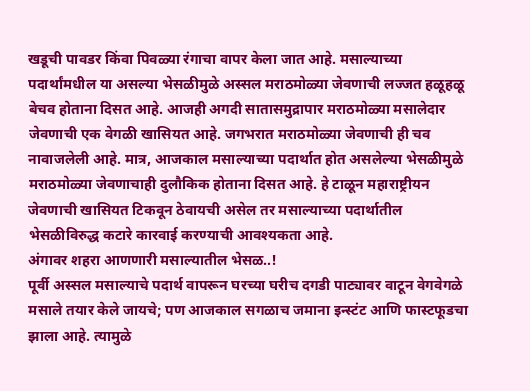खडूची पावडर किंवा पिवळ्या रंगाचा वापर केला जात आहे. मसाल्याच्या पदार्थांमधील या असल्या भेसळीमुळे अस्सल मराठमोळ्या जेवणाची लज्जत हळूहळू बेचव होताना दिसत आहे. आजही अगदी सातासमुद्रापार मराठमोळ्या मसालेदार जेवणाची एक वेगळी खासियत आहे. जगभरात मराठमोळ्या जेवणाची ही चव नावाजलेली आहे. मात्र, आजकाल मसाल्याच्या पदार्थात होत असलेल्या भेसळीमुळे मराठमोळ्या जेवणाचाही दुलौकिक होताना दिसत आहे. हे टाळून महाराष्ट्रीयन जेवणाची खासियत टिकवून ठेवायची असेल तर मसाल्याच्या पदार्थातील भेसळीविरुद्ध कटारे कारवाई करण्याची आवश्यकता आहे.
अंगावर शहरा आणणारी मसाल्यातील भेसळ..!
पूर्वी अस्सल मसाल्याचे पदार्थ वापरून घरच्या घरीच दगडी पाट्यावर वाटून वेगवेगळे मसाले तयार केले जायचे; पण आजकाल सगळाच जमाना इन्स्टंट आणि फास्टफूडचा झाला आहे. त्यामुळे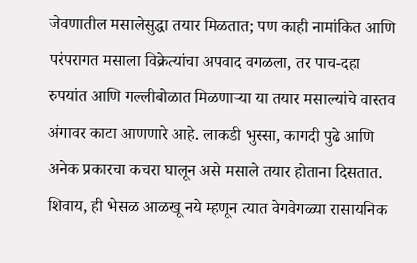जेवणातील मसालेसुद्धा तयार मिळतात; पण काही नामांकित आणि परंपरागत मसाला विक्रेत्यांचा अपवाद वगळला, तर पाच-दहा रुपयांत आणि गल्लीबोळात मिळणाऱ्या या तयार मसाल्यांचे वास्तव अंगावर काटा आणणारे आहे. लाकडी भुस्सा, कागदी पुढे आणि अनेक प्रकारचा कचरा घालून असे मसाले तयार होताना दिसतात. शिवाय, ही भेसळ आळखू नये म्हणून त्यात वेगवेगळ्या रासायनिक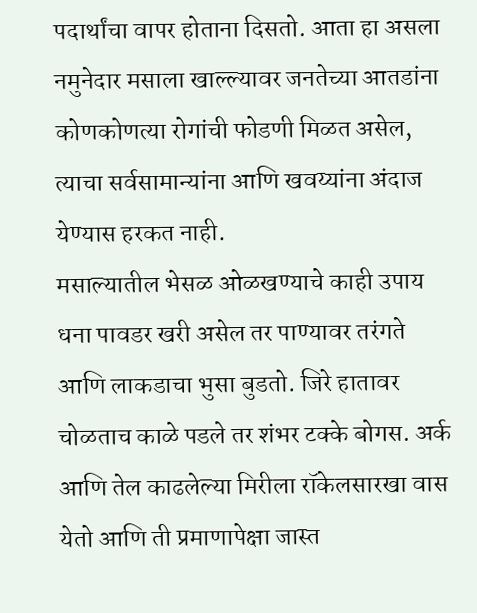पदार्थांचा वापर होताना दिसतो. आता हा असला नमुनेदार मसाला खाल्ल्यावर जनतेच्या आतडांना कोणकोणत्या रोगांची फोडणी मिळत असेल, त्याचा सर्वसामान्यांना आणि खवय्यांना अंदाज येण्यास हरकत नाही.
मसाल्यातील भेसळ ओळखण्याचे काही उपाय
धना पावडर खरी असेल तर पाण्यावर तरंगते आणि लाकडाचा भुसा बुडतो. जिरे हातावर चोळताच काळे पडले तर शंभर टक्के बोगस. अर्क आणि तेल काढलेल्या मिरीला रॉकेलसारखा वास येतो आणि ती प्रमाणापेक्षा जास्त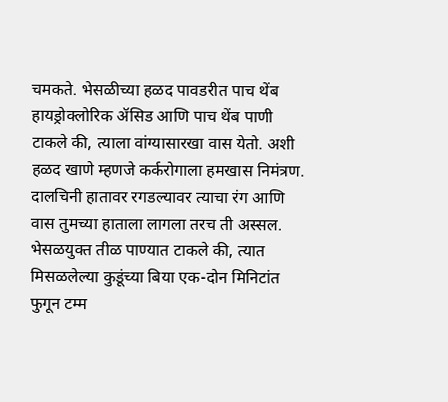चमकते. भेसळीच्या हळद पावडरीत पाच थेंब हायड्रोक्लोरिक ॲसिड आणि पाच थेंब पाणी टाकले की, त्याला वांग्यासारखा वास येतो. अशी हळद खाणे म्हणजे कर्करोगाला हमखास निमंत्रण. दालचिनी हातावर रगडल्यावर त्याचा रंग आणि वास तुमच्या हाताला लागला तरच ती अस्सल. भेसळयुक्त तीळ पाण्यात टाकले की, त्यात मिसळलेल्या कुडूंच्या बिया एक-दोन मिनिटांत फुगून टम्म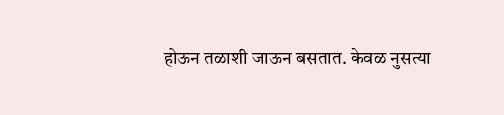होऊन तळाशी जाऊन बसतात. केवळ नुसत्या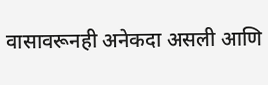वासावरूनही अनेकदा असली आणि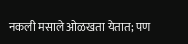नकली मसाले ओळखता येतात; पण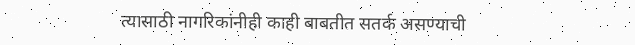त्यासाठी नागरिकांनीही काही बाबतीत सतर्क असण्याची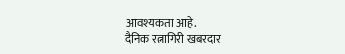आवश्यकता आहे.
दैनिक रत्नागिरी खबरदार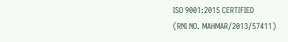ISO 9001:2015 CERTIFIED
(RNI NO. MAHMAR/2013/57411)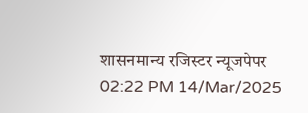शासनमान्य रजिस्टर न्यूजपेपर
02:22 PM 14/Mar/2025